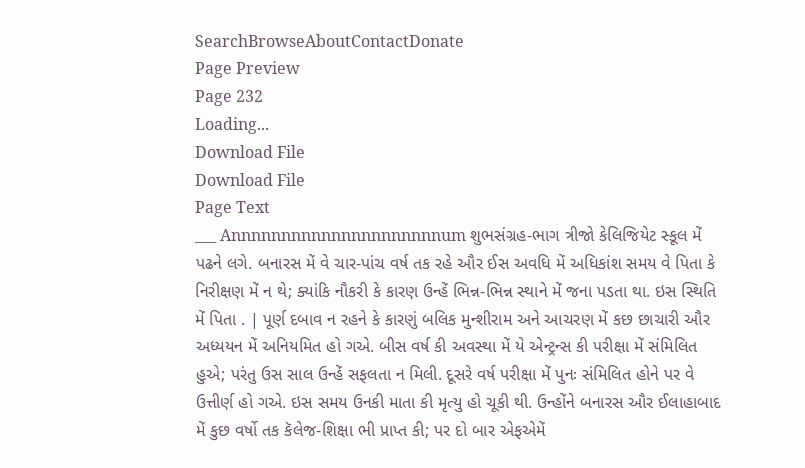SearchBrowseAboutContactDonate
Page Preview
Page 232
Loading...
Download File
Download File
Page Text
___ Annnnnnnnnnnnnnnnnnnnnum શુભસંગ્રહ-ભાગ ત્રીજો કેલિજિયેટ સ્કૂલ મેં પઢને લગે. બનારસ મેં વે ચાર-પાંચ વર્ષ તક રહે ઔર ઈસ અવધિ મેં અધિકાંશ સમય વે પિતા કે નિરીક્ષણ મેં ન થે; ક્યાંકિ નૌકરી કે કારણ ઉન્હેં ભિન્ન-ભિન્ન સ્થાને મેં જના પડતા થા. ઇસ સ્થિતિ મેં પિતા . | પૂર્ણ દબાવ ન રહને કે કારણું બલિક મુન્શીરામ અને આચરણ મેં કછ છાચારી ઔર અધ્યયન મેં અનિયમિત હો ગએ. બીસ વર્ષ કી અવસ્થા મેં યે એન્ટ્રન્સ કી પરીક્ષા મેં સંમિલિત હુએ; પરંતુ ઉસ સાલ ઉન્હેં સફલતા ન મિલી. દૂસરે વર્ષ પરીક્ષા મેં પુનઃ સંમિલિત હોને પર વે ઉત્તીર્ણ હો ગએ. ઇસ સમય ઉનકી માતા કી મૃત્યુ હો ચૂકી થી. ઉન્હોંને બનારસ ઔર ઈલાહાબાદ મેં કુછ વર્ષો તક કૅલેજ-શિક્ષા ભી પ્રાપ્ત કી; પર દો બાર એફએમેં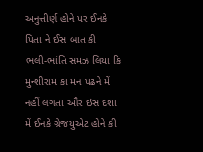અનુત્તીર્ણ હોને પર ઈનકે પિતા ને ઈસ બાત કી ભલી-ભાંતિ સમઝ લિયા કિ મુન્શીરામ કા મન પઢને મેં નહીં લગતા ઔર ઇસ દશા મેં ઈનકે ગ્રેજયુએટ હોને કી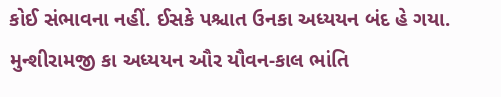કોઈ સંભાવના નહીં. ઈસકે પશ્ચાત ઉનકા અધ્યયન બંદ હે ગયા. મુન્શીરામજી કા અધ્યયન ઔર યૌવન-કાલ ભાંતિ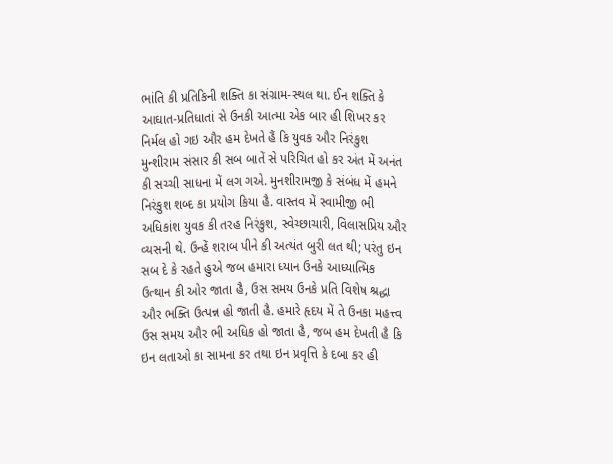ભાંતિ કી પ્રતિકિની શક્તિ કા સંગ્રામ-સ્થલ થા. ઈન શક્તિ કે આઘાત-પ્રતિધાતાં સે ઉનકી આત્મા એક બાર હી શિખર કર નિર્મલ હો ગઇ ઔર હમ દેખતે હૈં કિ યુવક ઔર નિરંકુશ મુન્શીરામ સંસાર કી સબ બાતેં સે પરિચિત હો કર અંત મેં અનંત કી સચ્ચી સાધના મેં લગ ગએ. મુનશીરામજી કે સંબંધ મેં હમને નિરંકુશ શબ્દ કા પ્રયોગ કિયા હૈ. વાસ્તવ મેં સ્વામીજી ભી અધિકાંશ યુવક કી તરહ નિરંકુશ, સ્વેચ્છાચારી, વિલાસપ્રિય ઔર વ્યસની થે. ઉન્હેં શરાબ પીને કી અત્યંત બુરી લત થી; પરંતુ ઇન સબ દે કે રહતે હુએ જબ હમારા ધ્યાન ઉનકે આધ્યાત્મિક ઉત્થાન કી ઓર જાતા હૈ, ઉસ સમય ઉનકે પ્રતિ વિશેષ શ્રદ્ધા ઔર ભક્તિ ઉત્પન્ન હો જાતી હૈ. હમારે હૃદય મેં તે ઉનકા મહત્ત્વ ઉસ સમય ઔર ભી અધિક હો જાતા હૈ, જબ હમ દેખતી હૈ કિ ઇન લતાઓ કા સામના કર તથા ઇન પ્રવૃત્તિ કે દબા કર હી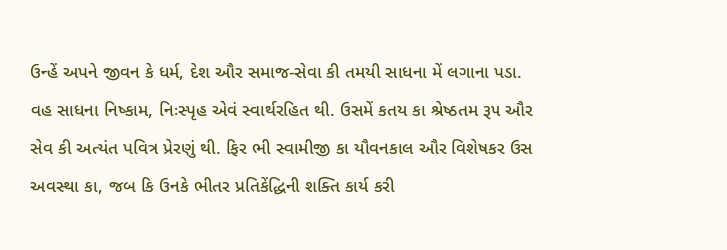ઉન્હેં અપને જીવન કે ધર્મ, દેશ ઔર સમાજ-સેવા કી તમયી સાધના મેં લગાના પડા. વહ સાધના નિષ્કામ, નિઃસ્પૃહ એવં સ્વાર્થરહિત થી. ઉસમેં કતય કા શ્રેષ્ઠતમ રૂ૫ ઔર સેવ કી અત્યંત પવિત્ર પ્રેરણું થી. ફિર ભી સ્વામીજી કા યૌવનકાલ ઔર વિશેષકર ઉસ અવસ્થા કા, જબ કિ ઉનકે ભીતર પ્રતિકેંદ્ધિની શક્તિ કાર્ય કરી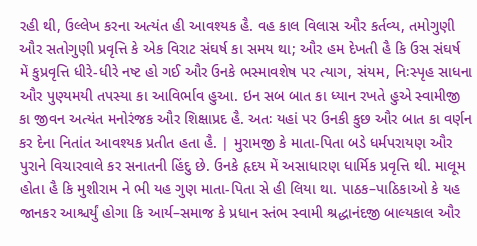રહી થી, ઉલ્લેખ કરના અત્યંત હી આવશ્યક હૈ. વહ કાલ વિલાસ ઔર કર્તવ્ય, તમોગુણી ઔર સતોગુણી પ્રવૃત્તિ કે એક વિરાટ સંઘર્ષ કા સમય થા; ઔર હમ દેખતી હૈ કિ ઉસ સંઘર્ષ મેં કુપ્રવૃત્તિ ધીરે-ધીરે નષ્ટ હો ગઈ ઔર ઉનકે ભસ્માવશેષ પર ત્યાગ, સંયમ, નિઃસ્પૃહ સાધના ઔર પુણ્યમયી તપસ્યા કા આવિર્ભાવ હુઆ. ઇન સબ બાત કા ધ્યાન રખતે હુએ સ્વામીજી કા જીવન અત્યંત મનોરંજક ઔર શિક્ષાપ્રદ હૈ. અતઃ યહાં પર ઉનકી કુછ ઔર બાત કા વર્ણન કર દેના નિતાંત આવશ્યક પ્રતીત હતા હૈ. | મુરામજી કે માતા-પિતા બડે ધર્મપરાયણ ઔર પુરાને વિચારવાલે કર સનાતની હિંદુ છે. ઉનકે હૃદય મેં અસાધારણ ધાર્મિક પ્રવૃત્તિ થી. માલૂમ હોતા હૈ કિ મુશીરામ ને ભી યહ ગુણ માતા-પિતા સે હી લિયા થા. પાઠક–પાઠિકાઓ કે યહ જાનકર આશ્ચર્યું હોગા કિ આર્ય–સમાજ કે પ્રધાન સ્તંભ સ્વામી શ્રદ્ધાનંદજી બાલ્યકાલ ઔર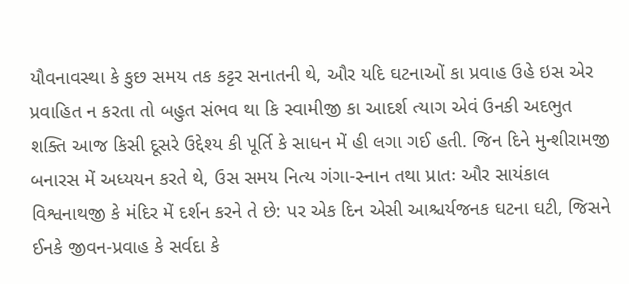યૌવનાવસ્થા કે કુછ સમય તક કટ્ટર સનાતની થે, ઔર યદિ ઘટનાઓં કા પ્રવાહ ઉહે ઇસ એર પ્રવાહિત ન કરતા તો બહુત સંભવ થા કિ સ્વામીજી કા આદર્શ ત્યાગ એવં ઉનકી અદભુત શક્તિ આજ કિસી દૂસરે ઉદ્દેશ્ય કી પૂર્તિ કે સાધન મેં હી લગા ગઈ હતી. જિન દિને મુન્શીરામજી બનારસ મેં અધ્યયન કરતે થે, ઉસ સમય નિત્ય ગંગા-સ્નાન તથા પ્રાતઃ ઔર સાયંકાલ વિશ્વનાથજી કે મંદિર મેં દર્શન કરને તે છે: પર એક દિન એસી આશ્ચર્યજનક ઘટના ઘટી, જિસને ઈનકે જીવન-પ્રવાહ કે સર્વદા કે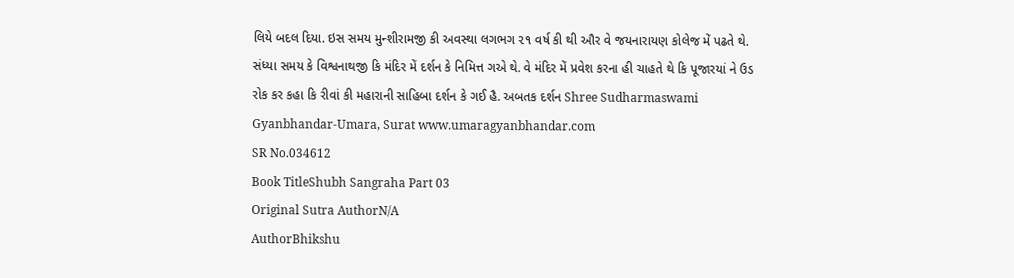લિયે બદલ દિયા. ઇસ સમય મુન્શીરામજી કી અવસ્થા લગભગ ૨૧ વર્ષ કી થી ઔર વે જયનારાયણ કોલેજ મેં પઢતે થે. સંધ્યા સમય કે વિશ્વનાથજી કિ મંદિર મેં દર્શન કે નિમિત્ત ગએ થે. વે મંદિર મેં પ્રવેશ કરના હી ચાહતે થે કિ પૂજારયાં ને ઉડ રોક કર કહા કિ રીવાં કી મહારાની સાહિબા દર્શન કે ગઈ હૈ. અબતક દર્શન Shree Sudharmaswami Gyanbhandar-Umara, Surat www.umaragyanbhandar.com
SR No.034612
Book TitleShubh Sangraha Part 03
Original Sutra AuthorN/A
AuthorBhikshu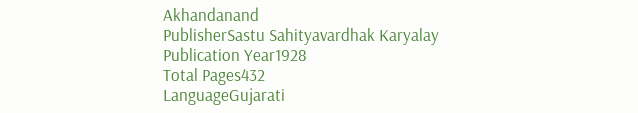Akhandanand
PublisherSastu Sahityavardhak Karyalay
Publication Year1928
Total Pages432
LanguageGujarati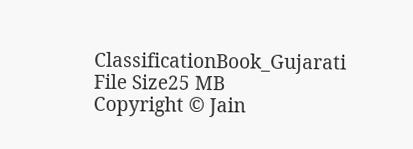ClassificationBook_Gujarati
File Size25 MB
Copyright © Jain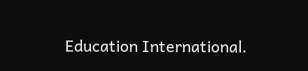Education International.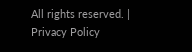All rights reserved. | Privacy Policy